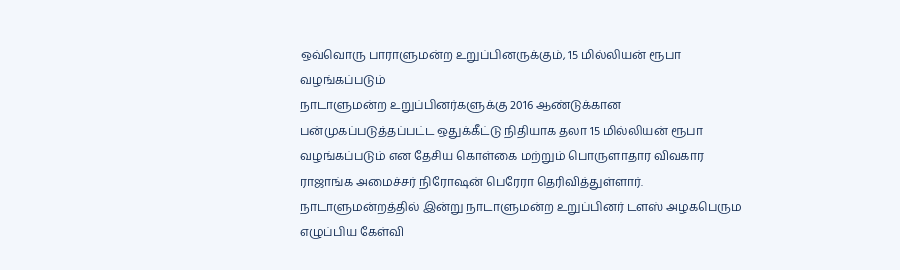ஒவ்வொரு பாராளுமன்ற உறுப்பினருக்கும், 15 மில்லியன் ரூபா வழங்கப்படும்
நாடாளுமன்ற உறுப்பினர்களுக்கு 2016 ஆண்டுக்கான பன்முகப்படுத்தப்பட்ட ஒதுக்கீட்டு நிதியாக தலா 15 மில்லியன் ரூபா வழங்கப்படும் என தேசிய கொள்கை மற்றும் பொருளாதார விவகார ராஜாங்க அமைச்சர் நிரோஷன் பெரேரா தெரிவித்துள்ளார்.
நாடாளுமன்றத்தில் இன்று நாடாளுமன்ற உறுப்பினர் டளஸ் அழகபெரும எழுப்பிய கேள்வி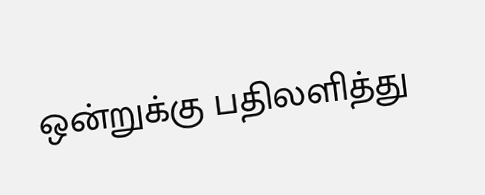ஒன்றுக்கு பதிலளித்து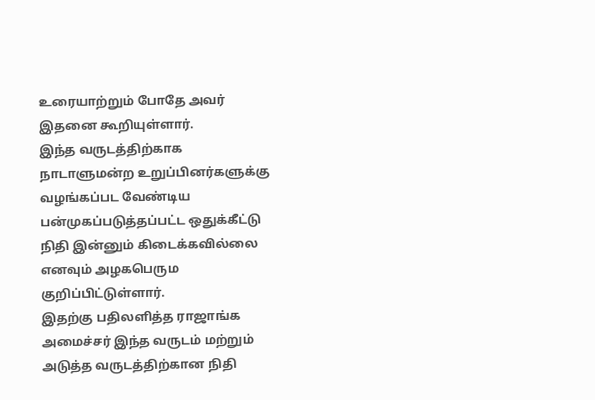உரையாற்றும் போதே அவர் இதனை கூறியுள்ளார்.
இந்த வருடத்திற்காக நாடாளுமன்ற உறுப்பினர்களுக்கு வழங்கப்பட வேண்டிய பன்முகப்படுத்தப்பட்ட ஒதுக்கீட்டு நிதி இன்னும் கிடைக்கவில்லை எனவும் அழகபெரும குறிப்பிட்டுள்ளார்.
இதற்கு பதிலளித்த ராஜாங்க அமைச்சர் இந்த வருடம் மற்றும் அடுத்த வருடத்திற்கான நிதி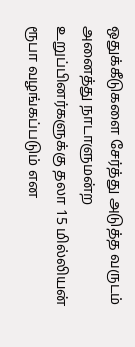ஒதுக்கீடுகளை சேர்த்து அடுத்த வருடம் அனைத்து நாடாளுமன்ற உறுப்பினர்களுக்கு தலா 15 மில்லியன் ரூபா வழங்கப்படும் என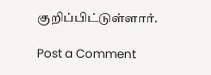குறிப்பிட்டுள்ளார்.

Post a Comment